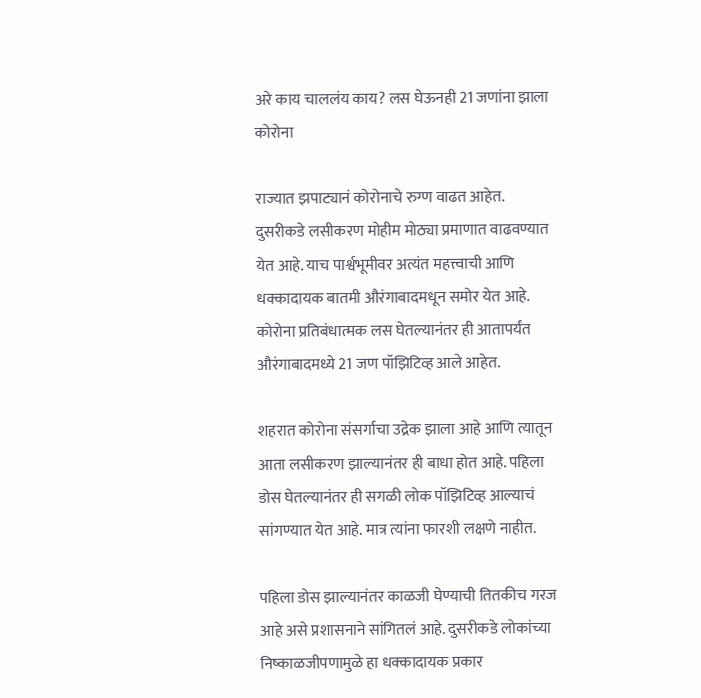अरे काय चाललंय काय? लस घेऊनही 21 जणांना झाला कोरोना

राज्यात झपाट्यानं कोरोनाचे रुग्ण वाढत आहेत. दुसरीकडे लसीकरण मोहीम मोठ्या प्रमाणात वाढवण्यात येत आहे. याच पार्श्वभूमीवर अत्यंत महत्त्वाची आणि धक्कादायक बातमी औरंगाबादमधून समोर येत आहे. कोरोना प्रतिबंधात्मक लस घेतल्यानंतर ही आतापर्यंत औरंगाबादमध्ये 21 जण पॉझिटिव्ह आले आहेत.

शहरात कोरोना संसर्गाचा उद्रेक झाला आहे आणि त्यातून आता लसीकरण झाल्यानंतर ही बाधा होत आहे. पहिला डोस घेतल्यानंतर ही सगळी लोक पॉझिटिव्ह आल्याचं सांगण्यात येत आहे. मात्र त्यांना फारशी लक्षणे नाहीत.

पहिला डोस झाल्यानंतर काळजी घेण्याची तितकीच गरज आहे असे प्रशासनाने सांगितलं आहे. दुसरीकडे लोकांच्या निष्काळजीपणामुळे हा धक्कादायक प्रकार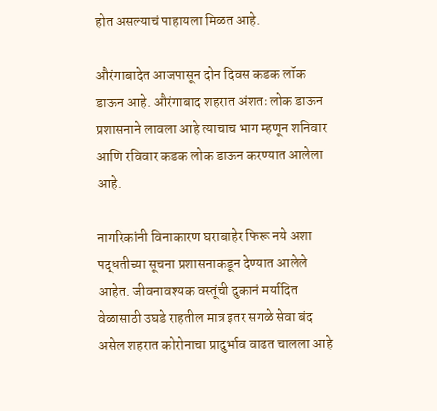होत असल्याचं पाहायला मिळत आहे.

औरंगाबादेत आजपासून दोन दिवस कडक लॉक डाऊन आहे. औरंगाबाद शहरात अंशतः लोक डाऊन प्रशासनाने लावला आहे त्याचाच भाग म्हणून शनिवार आणि रविवार कडक लोक डाऊन करण्यात आलेला आहे.

नागरिकांनी विनाकारण घराबाहेर फिरू नये अशा पद्धतीच्या सूचना प्रशासनाकडून देण्यात आलेले आहेत. जीवनावश्यक वस्तूंची दुकानं मर्यादित वेळासाठी उघडे राहतील मात्र इतर सगळे सेवा बंद असेल शहरात कोरोनाचा प्रादुर्भाव वाढत चालला आहे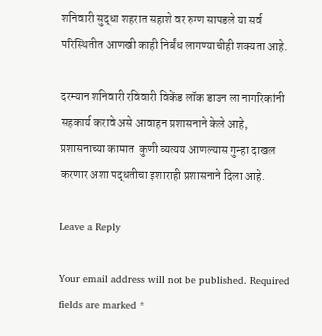शनिवारी सुद्धा शहरात सहाशे वर रुग्ण सापडले या सर्व परिस्थितीत आणखी काही निर्बंध लागण्याचीही शक्यता आहे.

दरम्यान शनिवारी रविवारी विकेंड लॉक डाउन ला नागरिकांनी सहकार्य करावे असे आवाहन प्रशासनाने केले आहे,  प्रशासनाच्या कामात  कुणी व्यत्यय आणल्यास गुन्हा दाखल करणार अशा पद्धतीचा इशाराही प्रशासनाने दिला आहे.

Leave a Reply

Your email address will not be published. Required fields are marked *